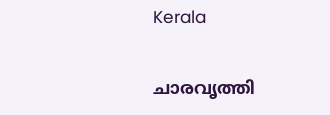Kerala

ചാരവൃത്തി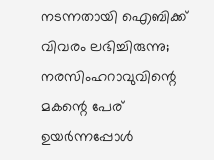നടന്നതായി ഐബിക്ക് വിവരം ലഭിച്ചിരുന്നു; നരസിംഹറാവുവിന്റെ മകന്റെ പേര് ഉയര്‍ന്നപ്പോള്‍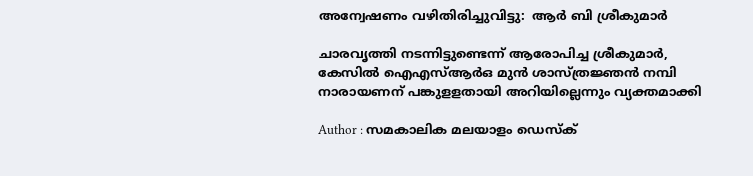അന്വേഷണം വഴിതിരിച്ചുവിട്ടു:  ആര്‍ ബി ശ്രീകുമാര്‍

ചാരവൃത്തി നടന്നിട്ടുണ്ടെന്ന് ആരോപിച്ച ശ്രീകുമാര്‍, കേസില്‍ ഐഎസ്ആര്‍ഒ മുന്‍ ശാസ്ത്രജ്ഞന്‍ നമ്പി നാരായണന് പങ്കുളളതായി അറിയില്ലെന്നും വ്യക്തമാക്കി

Author : സമകാലിക മലയാളം ഡെസ്ക്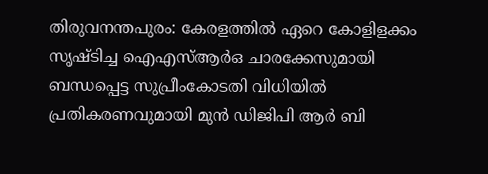തിരുവനന്തപുരം: കേരളത്തില്‍ ഏറെ കോളിളക്കം സൃഷ്ടിച്ച ഐഎസ്ആര്‍ഒ ചാരക്കേസുമായി ബന്ധപ്പെട്ട സുപ്രീംകോടതി വിധിയില്‍ പ്രതികരണവുമായി മുന്‍ ഡിജിപി ആര്‍ ബി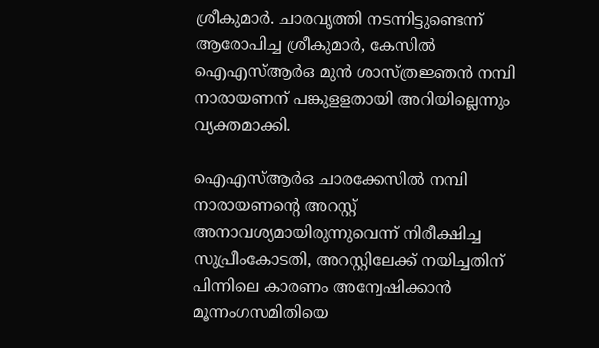ശ്രീകുമാര്‍. ചാരവൃത്തി നടന്നിട്ടുണ്ടെന്ന് ആരോപിച്ച ശ്രീകുമാര്‍, കേസില്‍ ഐഎസ്ആര്‍ഒ മുന്‍ ശാസ്ത്രജ്ഞന്‍ നമ്പി നാരായണന് പങ്കുളളതായി അറിയില്ലെന്നും വ്യക്തമാക്കി.

ഐഎസ്ആര്‍ഒ ചാരക്കേസില്‍ നമ്പി നാരായണന്റെ അറസ്റ്റ് അനാവശ്യമായിരുന്നുവെന്ന് നിരീക്ഷിച്ച സുപ്രീംകോടതി, അറസ്റ്റിലേക്ക് നയിച്ചതിന് പിന്നിലെ കാരണം അന്വേഷിക്കാന്‍  മൂന്നംഗസമിതിയെ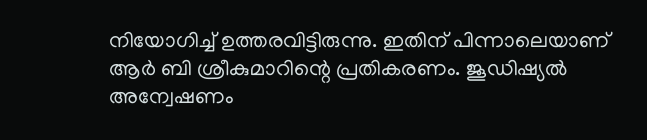നിയോഗിച്ച് ഉത്തരവിട്ടിരുന്നു. ഇതിന് പിന്നാലെയാണ് ആര്‍ ബി ശ്രീകുമാറിന്റെ പ്രതികരണം. ജൂഡിഷ്യല്‍ അന്വേഷണം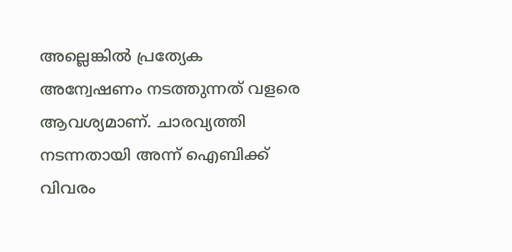അല്ലെങ്കില്‍ പ്രത്യേക അന്വേഷണം നടത്തുന്നത് വളരെ ആവശ്യമാണ്. ചാരവ്യത്തി നടന്നതായി അന്ന് ഐബിക്ക് വിവരം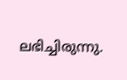ലഭിച്ചിരുന്നു.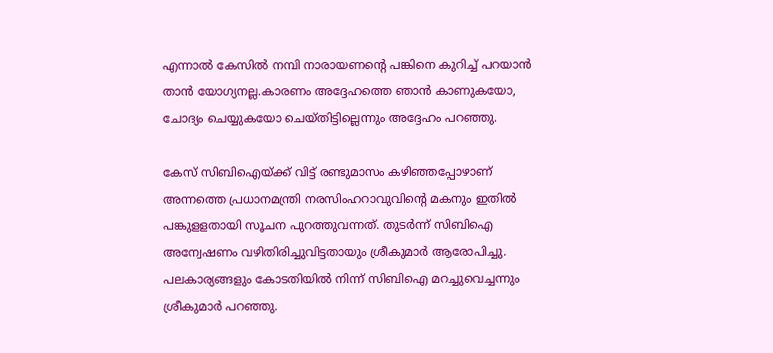എന്നാല്‍ കേസില്‍ നമ്പി നാരായണന്റെ പങ്കിനെ കുറിച്ച് പറയാന്‍ താന്‍ യോഗ്യനല്ല.കാരണം അദ്ദേഹത്തെ ഞാന്‍ കാണുകയോ, ചോദ്യം ചെയ്യുകയോ ചെയ്തിട്ടില്ലെന്നും അദ്ദേഹം പറഞ്ഞു.

കേസ് സിബിഐയ്ക്ക് വിട്ട് രണ്ടുമാസം കഴിഞ്ഞപ്പോഴാണ് അന്നത്തെ പ്രധാനമന്ത്രി നരസിംഹറാവുവിന്റെ മകനും ഇതില്‍ പങ്കുളളതായി സൂചന പുറത്തുവന്നത്. തുടര്‍ന്ന് സിബിഐ അന്വേഷണം വഴിതിരിച്ചുവിട്ടതായും ശ്രീകുമാര്‍ ആരോപിച്ചു. പലകാര്യങ്ങളും കോടതിയില്‍ നിന്ന് സിബിഐ മറച്ചുവെച്ചന്നും ശ്രീകുമാര്‍ പറഞ്ഞു.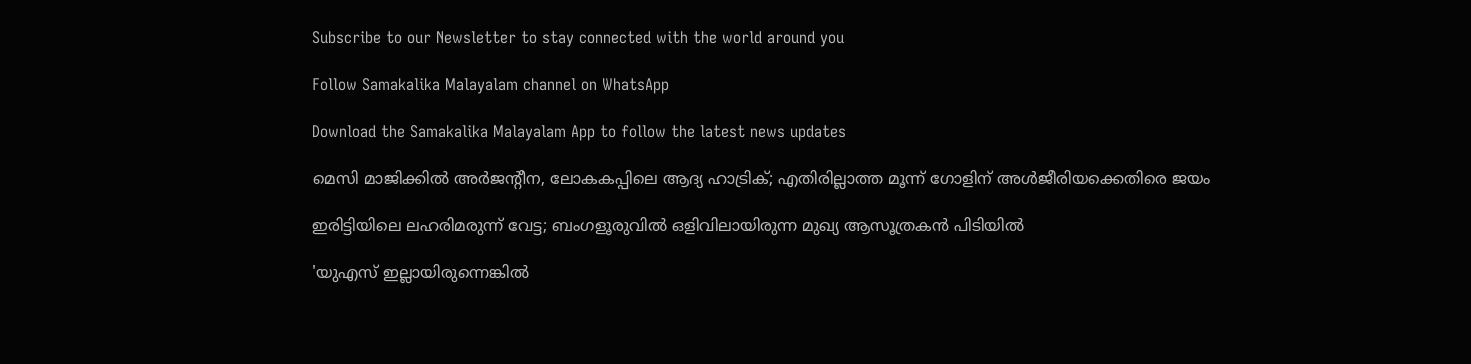Subscribe to our Newsletter to stay connected with the world around you

Follow Samakalika Malayalam channel on WhatsApp

Download the Samakalika Malayalam App to follow the latest news updates

മെസി മാജിക്കില്‍ അര്‍ജന്റീന, ലോകകപ്പിലെ ആദ്യ ഹാട്രിക്; എതിരില്ലാത്ത മൂന്ന് ഗോളിന് അള്‍ജീരിയക്കെതിരെ ജയം

ഇരിട്ടിയിലെ ലഹരിമരുന്ന് വേട്ട; ബംഗളൂരുവിൽ ഒളിവിലായിരുന്ന മുഖ്യ ആസൂത്രകൻ പിടിയിൽ

'യുഎസ് ഇല്ലായിരുന്നെങ്കില്‍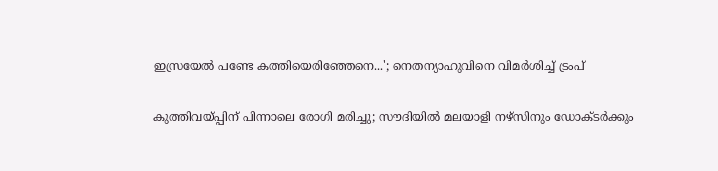ഇസ്രയേല്‍ പണ്ടേ കത്തിയെരിഞ്ഞേനെ...'; നെതന്യാഹുവിനെ വിമര്‍ശിച്ച് ട്രംപ്

കുത്തിവയ്പ്പിന് പിന്നാലെ രോഗി മരിച്ചു; സൗദിയില്‍ മലയാളി നഴ്‌സിനും ഡോക്ടര്‍ക്കും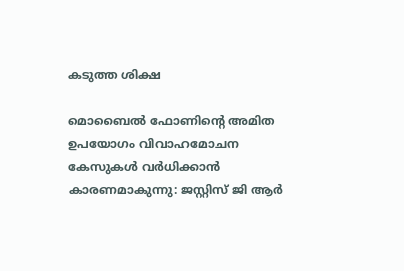കടുത്ത ശിക്ഷ

മൊബൈല്‍ ഫോണിന്റെ അമിത ഉപയോഗം വിവാഹമോചന കേസുകള്‍ വര്‍ധിക്കാന്‍ കാരണമാകുന്നു: ജസ്റ്റിസ് ജി ആര്‍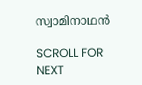സ്വാമിനാഥന്‍

SCROLL FOR NEXT